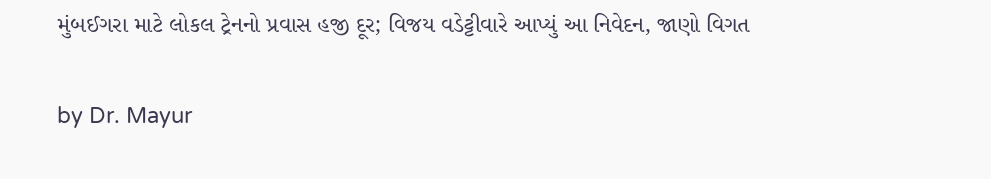મુંબઈગરા માટે લોકલ ટ્રેનનો પ્રવાસ હજી દૂર; વિજય વડેટ્ટીવારે આપ્યું આ નિવેદન, જાણો વિગત

by Dr. Mayur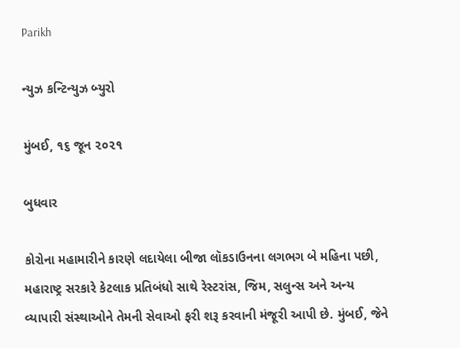Parikh

ન્યુઝ કન્ટિન્યુઝ બ્યુરો

મુંબઈ, ૧૬ જૂન ૨૦૨૧

બુધવાર

કોરોના મહામારીને કારણે લદાયેલા બીજા લૉકડાઉનના લગભગ બે મહિના પછી, મહારાષ્ટ્ર સરકારે કેટલાક પ્રતિબંધો સાથે રેસ્ટરાંસ, જિમ, સલુન્સ અને અન્ય વ્યાપારી સંસ્થાઓને તેમની સેવાઓ ફરી શરૂ કરવાની મંજૂરી આપી છે. મુંબઈ, જેને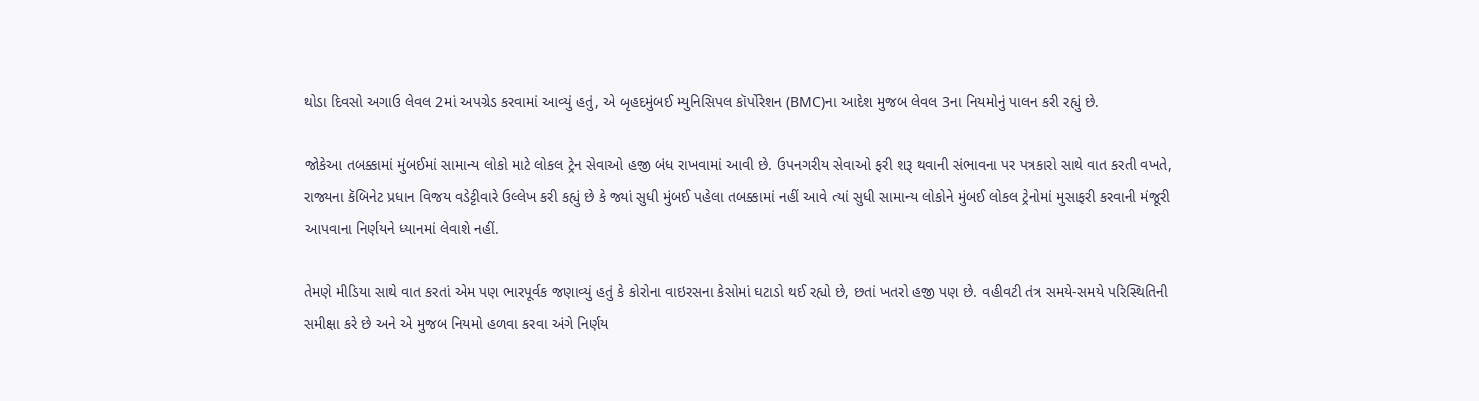થોડા દિવસો અગાઉ લેવલ 2માં અપગ્રેડ કરવામાં આવ્યું હતું, એ બૃહદમુંબઈ મ્યુનિસિપલ કૉર્પોરેશન (BMC)ના આદેશ મુજબ લેવલ 3ના નિયમોનું પાલન કરી રહ્યું છે.

જોકેઆ તબક્કામાં મુંબઈમાં સામાન્ય લોકો માટે લોકલ ટ્રેન સેવાઓ હજી બંધ રાખવામાં આવી છે. ઉપનગરીય સેવાઓ ફરી શરૂ થવાની સંભાવના પર પત્રકારો સાથે વાત કરતી વખતે, રાજ્યના કૅબિનેટ પ્રધાન વિજય વડેટ્ટીવારે ઉલ્લેખ કરી કહ્યું છે કે જ્યાં સુધી મુંબઈ પહેલા તબક્કામાં નહીં આવે ત્યાં સુધી સામાન્ય લોકોને મુંબઈ લોકલ ટ્રેનોમાં મુસાફરી કરવાની મંજૂરી આપવાના નિર્ણયને ધ્યાનમાં લેવાશે નહીં.

તેમણે મીડિયા સાથે વાત કરતાં એમ પણ ભારપૂર્વક જણાવ્યું હતું કે કોરોના વાઇરસના કેસોમાં ઘટાડો થઈ રહ્યો છે, છતાં ખતરો હજી પણ છે. વહીવટી તંત્ર સમયે-સમયે પરિસ્થિતિની સમીક્ષા કરે છે અને એ મુજબ નિયમો હળવા કરવા અંગે નિર્ણય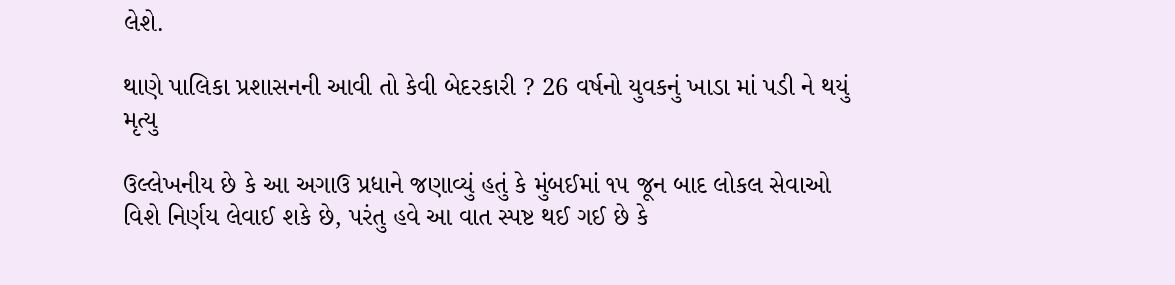લેશે.

થાણે પાલિકા પ્રશાસનની આવી તો કેવી બેદરકારી ? 26 વર્ષનો યુવકનું ખાડા માં પડી ને થયું મૃત્યુ

ઉલ્લેખનીય છે કે આ અગાઉ પ્રધાને જણાવ્યું હતું કે મુંબઈમાં ૧૫ જૂન બાદ લોકલ સેવાઓ વિશે નિર્ણય લેવાઈ શકે છે, પરંતુ હવે આ વાત સ્પષ્ટ થઈ ગઈ છે કે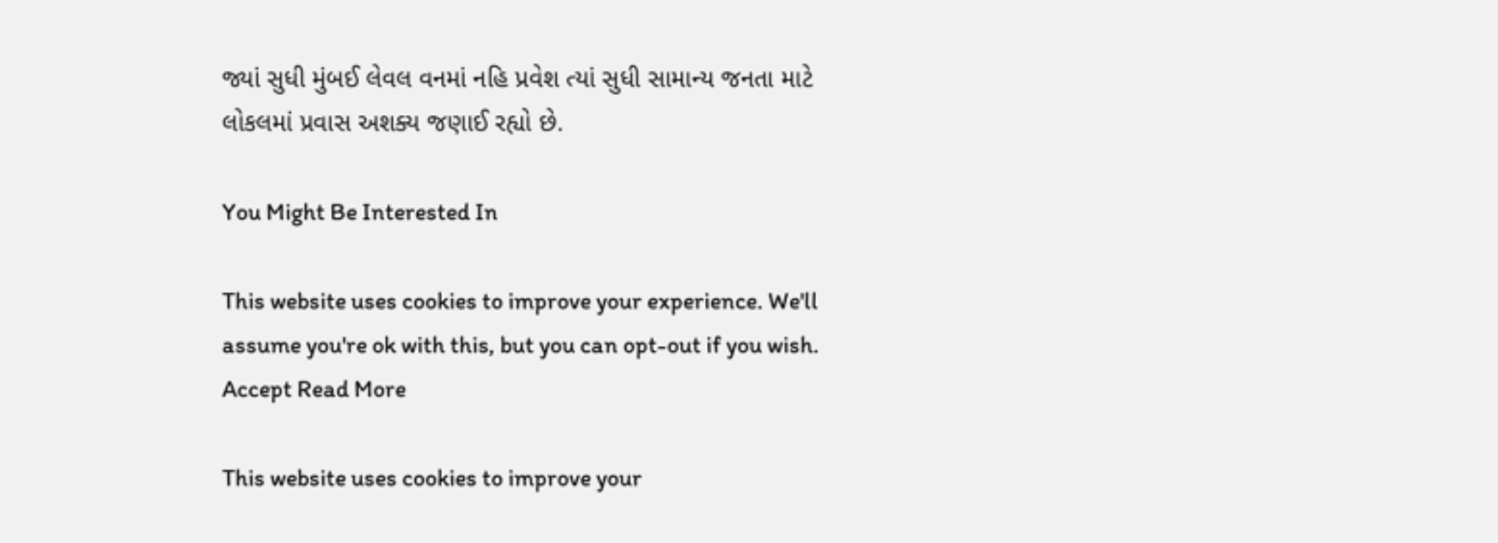જ્યાં સુધી મુંબઈ લેવલ વનમાં નહિ પ્રવેશ ત્યાં સુધી સામાન્ય જનતા માટે લોકલમાં પ્રવાસ અશક્ય જણાઈ રહ્યો છે.

You Might Be Interested In

This website uses cookies to improve your experience. We'll assume you're ok with this, but you can opt-out if you wish. Accept Read More

This website uses cookies to improve your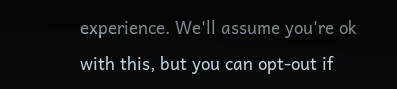experience. We'll assume you're ok with this, but you can opt-out if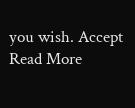you wish. Accept Read More